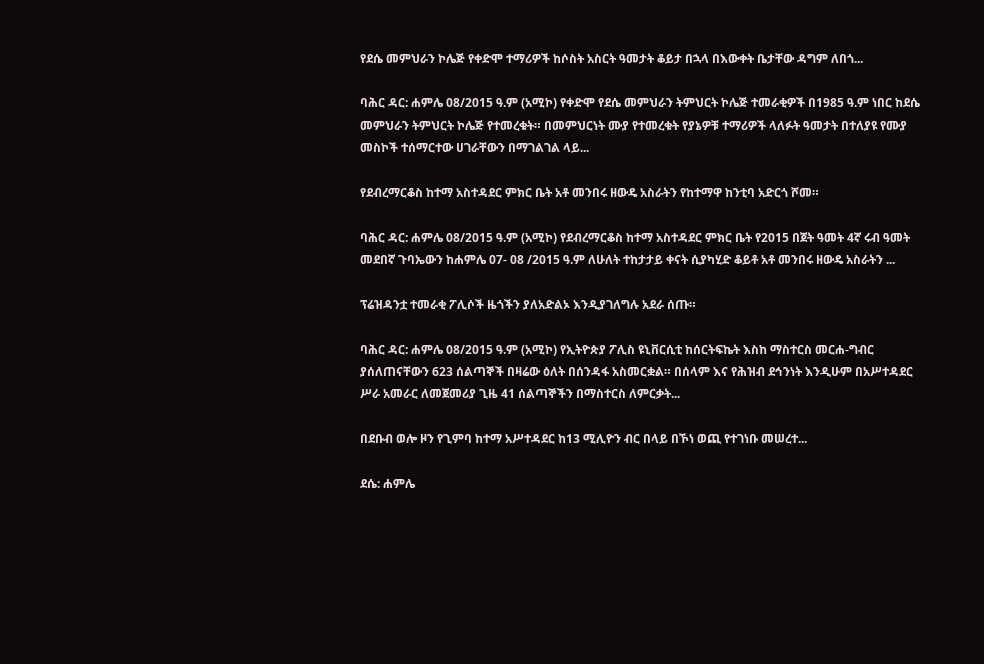የደሴ መምህራን ኮሌጅ የቀድሞ ተማሪዎች ከሶስት አስርት ዓመታት ቆይታ በኋላ በእውቀት ቤታቸው ዳግም ለበጎ...

ባሕር ዳር: ሐምሌ 08/2015 ዓ.ም (አሚኮ) የቀድሞ የደሴ መምህራን ትምህርት ኮሌጅ ተመራቂዎች በ1985 ዓ.ም ነበር ከደሴ መምህራን ትምህርት ኮሌጅ የተመረቁት። በመምህርነት ሙያ የተመረቁት የያኔዎቹ ተማሪዎች ላለፉት ዓመታት በተለያዩ የሙያ መስኮች ተሰማርተው ሀገራቸውን በማገልገል ላይ...

የደብረማርቆስ ከተማ አስተዳደር ምክር ቤት አቶ መንበሩ ዘውዴ አስራትን የከተማዋ ከንቲባ አድርጎ ሾመ።

ባሕር ዳር: ሐምሌ 08/2015 ዓ.ም (አሚኮ) የደብረማርቆስ ከተማ አስተዳደር ምክር ቤት የ2015 በጀት ዓመት 4ኛ ሩብ ዓመት መደበኛ ጉባኤውን ከሐምሌ 07- 08 /2015 ዓ.ም ለሁለት ተከታታይ ቀናት ሲያካሂድ ቆይቶ አቶ መንበሩ ዘውዴ አስራትን ...

ፕሬዝዳንቷ ተመራቂ ፖሊሶች ዜጎችን ያለአድልኦ እንዲያገለግሉ አደራ ሰጡ።

ባሕር ዳር: ሐምሌ 08/2015 ዓ.ም (አሚኮ) የኢትዮጵያ ፖሊስ ዩኒቨርሲቲ ከሰርትፍኬት እስከ ማስተርስ መርሐ-ግብር ያሰለጠናቸውን 623 ሰልጣኞች በዛሬው ዕለት በሰንዳፋ አስመርቋል። በሰላም እና የሕዝብ ደኅንነት እንዲሁም በአሥተዳደር ሥራ አመራር ለመጀመሪያ ጊዜ 41 ሰልጣኞችን በማስተርስ ለምርቃት...

በደቡብ ወሎ ዞን የጊምባ ከተማ አሥተዳደር ከ13 ሚሊዮን ብር በላይ በኾነ ወጪ የተገነቡ መሠረተ...

ደሴ: ሐምሌ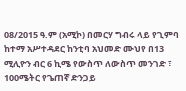08/2015 ዓ.ም (አሚኮ) በመርሃ ግብሩ ላይ የጊምባ ከተማ አሥተዳደር ከንቲባ አህመድ ሙህየ በ13 ሚሊዮን ብር 6 ኪሜ የውስጥ ለውስጥ መንገድ ፣ 100ሜትር የጌጠኛ ድንጋይ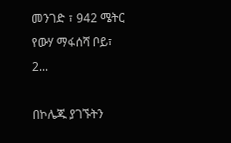መንገድ ፣ 942 ሜትር የውሃ ማፋሰሻ ቦይ፣ 2...

በኮሌጁ ያገኙትን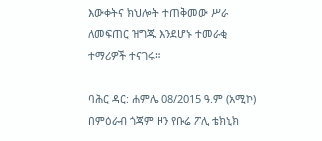እውቀትና ክህሎት ተጠቅመው ሥራ ለመፍጠር ዝግጁ እንደሆኑ ተመራቂ ተማሪዎች ተናገሩ።

ባሕር ዳር: ሐምሌ 08/2015 ዓ.ም (አሚኮ) በምዕራብ ጎጃም ዞን የቡሬ ፖሊ ቴክኒክ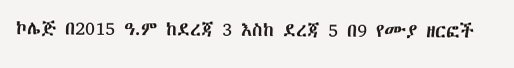ኮሌጅ በ2015 ዓ.ም ከደረጃ 3 እስከ ደረጃ 5 በ9 የሙያ ዘርፎች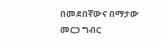በመደበኛውና በማታው መርኃ ግብር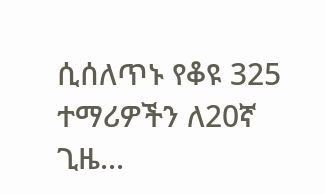ሲሰለጥኑ የቆዩ 325 ተማሪዎችን ለ20ኛ ጊዜ...